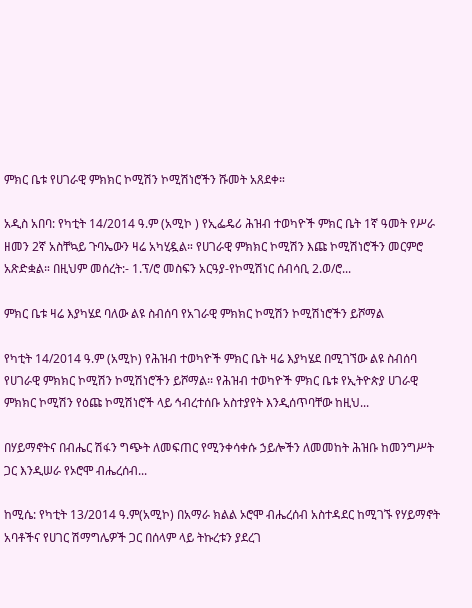ምክር ቤቱ የሀገራዊ ምክክር ኮሚሽን ኮሚሽነሮችን ሹመት አጸደቀ።

አዲስ አበባ: የካቲት 14/2014 ዓ.ም (አሚኮ ) የኢፌዴሪ ሕዝብ ተወካዮች ምክር ቤት 1ኛ ዓመት የሥራ ዘመን 2ኛ አስቸኳይ ጉባኤውን ዛሬ አካሂዷል። የሀገራዊ ምክክር ኮሚሽን እጩ ኮሚሽነሮችን መርምሮ አጽድቋል። በዚህም መሰረት:- 1.ፕ/ሮ መስፍን አርዓያ-የኮሚሽነር ሰብሳቢ 2.ወ/ሮ...

ምክር ቤቱ ዛሬ እያካሄደ ባለው ልዩ ስብሰባ የአገራዊ ምክክር ኮሚሽን ኮሚሽነሮችን ይሾማል

የካቲት 14/2014 ዓ.ም (አሚኮ) የሕዝብ ተወካዮች ምክር ቤት ዛሬ እያካሄደ በሚገኘው ልዩ ስብሰባ የሀገራዊ ምክክር ኮሚሽን ኮሚሽነሮችን ይሾማል፡፡ የሕዝብ ተወካዮች ምክር ቤቱ የኢትዮጵያ ሀገራዊ ምክክር ኮሚሽን የዕጩ ኮሚሽነሮች ላይ ኅብረተሰቡ አስተያየት እንዲሰጥባቸው ከዚህ...

በሃይማኖትና በብሔር ሽፋን ግጭት ለመፍጠር የሚንቀሳቀሱ ኃይሎችን ለመመከት ሕዝቡ ከመንግሥት ጋር እንዲሠራ የኦሮሞ ብሔረሰብ...

ከሚሴ: የካቲት 13/2014 ዓ.ም(አሚኮ) በአማራ ክልል ኦሮሞ ብሔረሰብ አስተዳደር ከሚገኙ የሃይማኖት አባቶችና የሀገር ሽማግሌዎች ጋር በሰላም ላይ ትኩረቱን ያደረገ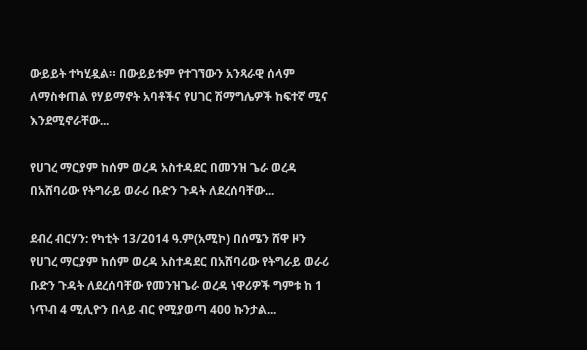ውይይት ተካሂዷል። በውይይቱም የተገኘውን አንጻራዊ ሰላም ለማስቀጠል የሃይማኖት አባቶችና የሀገር ሽማግሌዎች ከፍተኛ ሚና እንደሚኖራቸው...

የሀገረ ማርያም ከሰም ወረዳ አስተዳደር በመንዝ ጌራ ወረዳ በአሸባሪው የትግራይ ወራሪ ቡድን ጉዳት ለደረሰባቸው...

ደብረ ብርሃን: የካቲት 13/2014 ዓ.ም(አሚኮ) በሰሜን ሸዋ ዞን የሀገረ ማርያም ከሰም ወረዳ አስተዳደር በአሸባሪው የትግራይ ወራሪ ቡድን ጉዳት ለደረሰባቸው የመንዝጌራ ወረዳ ነዋሪዎች ግምቱ ከ 1 ነጥብ 4 ሚሊዮን በላይ ብር የሚያወጣ 400 ኩንታል...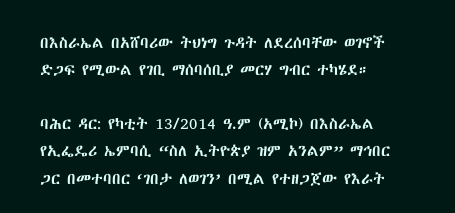በእስራኤል በአሸባሪው ትህነግ ጉዳት ለደረሰባቸው ወገኖች ድጋፍ የሚውል የገቢ ማሰባሰቢያ መርሃ ግብር ተካሄደ።

ባሕር ዳር: የካቲት 13/2014 ዓ.ም (አሚኮ) በእስራኤል የኢፌዴሪ ኤምባሲ “ስለ ኢትዮጵያ ዝም አንልም” ማኅበር ጋር በመተባበር ‘ገበታ ለወገን’ በሚል የተዘጋጀው የእራት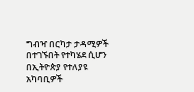ግብዣ በርካታ ታዳሚዎች በተገኙበት የተካሄደ ሲሆን በኢትዮጵያ የተለያዩ አካባቢዎች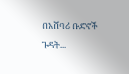በአሸባሪ ቡድኖች ጉዳት...